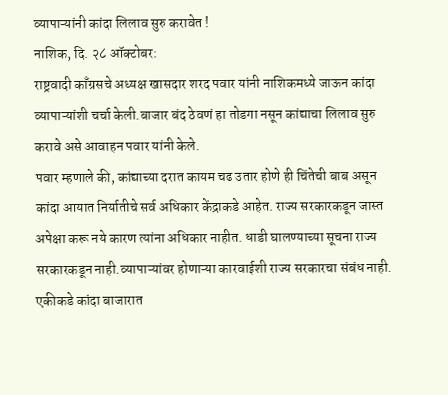व्यापाऱ्यांनी कांदा लिलाव सुरु करावेत !
नाशिक, दि. २८ ऑक्टोबर:
राष्ट्रवादी काँग्रसचे अध्यक्ष खासदार शरद पवार यांनी नाशिकमध्ये जाऊन कांदा व्यापाऱ्यांशी चर्चा केली.बाजार बंद ठेवणं हा तोडगा नसून कांद्याचा लिलाव सुरु करावे असे आवाहन पवार यांनी केले.
पवार म्हणाले की, कांद्याच्या दरात कायम चढ उतार होणे ही चिंतेची बाब असून कांदा आयात निर्यातीचे सर्व अधिकार केंद्राकडे आहेत. राज्य सरकारकडून जास्त अपेक्षा करू नये कारण त्यांना अधिकार नाहीत. धाडी घालण्याच्या सूचना राज्य सरकारकडून नाही.व्यापाऱ्यांवर होणाऱ्या कारवाईशी राज्य सरकारचा संबंध नाही.
एकीकडे कांदा बाजारात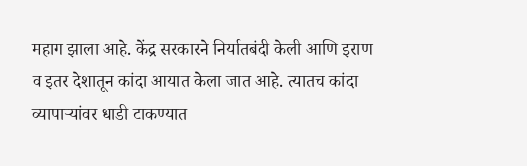महाग झाला आहे. केंद्र सरकारने निर्यातबंदी केली आणि इराण व इतर देशातून कांदा आयात केला जात आहे. त्यातच कांदा व्यापाऱ्यांवर धाडी टाकण्यात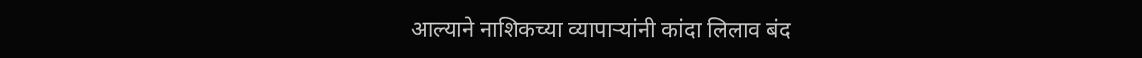आल्याने नाशिकच्या व्यापाऱ्यांनी कांदा लिलाव बंद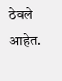ठेवले आहेत.